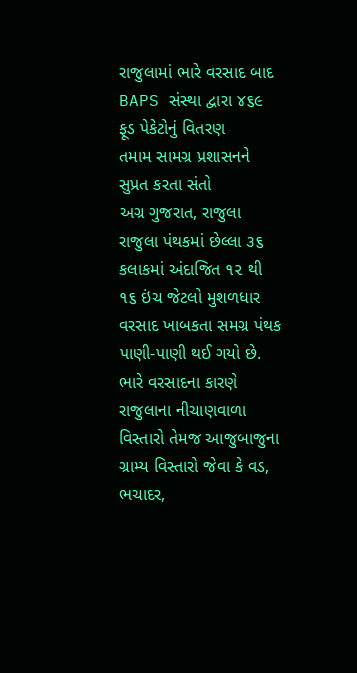રાજુલામાં ભારે વરસાદ બાદ BAPS સંસ્થા દ્વારા ૪૬૯ ફૂડ પેકેટોનું વિતરણ
તમામ સામગ્ર પ્રશાસનને સુપ્રત કરતા સંતો
અગ્ર ગુજરાત, રાજુલા
રાજુલા પંથકમાં છેલ્લા ૩૬ કલાકમાં અંદાજિત ૧૨ થી ૧૬ ઇંચ જેટલો મુશળધાર વરસાદ ખાબકતા સમગ્ર પંથક પાણી-પાણી થઈ ગયો છે. ભારે વરસાદના કારણે રાજુલાના નીચાણવાળા વિસ્તારો તેમજ આજુબાજુના ગ્રામ્ય વિસ્તારો જેવા કે વડ, ભચાદર,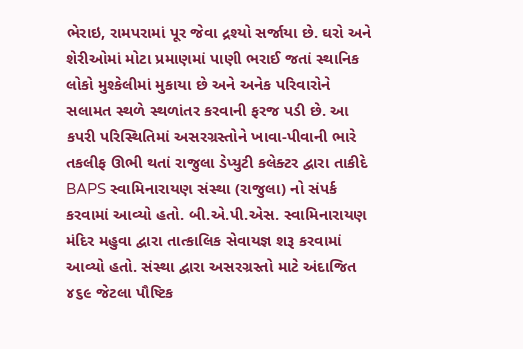ભેરાઇ, રામપરામાં પૂર જેવા દ્રશ્યો સર્જાયા છે. ઘરો અને શેરીઓમાં મોટા પ્રમાણમાં પાણી ભરાઈ જતાં સ્થાનિક લોકો મુશ્કેલીમાં મુકાયા છે અને અનેક પરિવારોને સલામત સ્થળે સ્થળાંતર કરવાની ફરજ પડી છે. આ કપરી પરિસ્થિતિમાં અસરગ્રસ્તોને ખાવા-પીવાની ભારે તકલીફ ઊભી થતાં રાજુલા ડેપ્યુટી કલેક્ટર દ્વારા તાકીદે BAPS સ્વામિનારાયણ સંસ્થા (રાજુલા) નો સંપર્ક કરવામાં આવ્યો હતો. બી.એ.પી.એસ. સ્વામિનારાયણ મંદિર મહુવા દ્વારા તાત્કાલિક સેવાયજ્ઞ શરૂ કરવામાં આવ્યો હતો. સંસ્થા દ્વારા અસરગ્રસ્તો માટે અંદાજિત ૪૬૯ જેટલા પૌષ્ટિક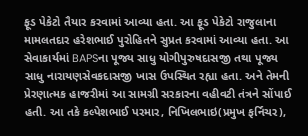ફૂડ પેકેટો તૈયાર કરવામાં આવ્યા હતા. આ ફૂડ પેકેટો રાજુલાના મામલતદાર હરેશભાઈ પુરોહિતને સુપ્રત કરવામાં આવ્યા હતા. આ સેવાકાર્યમાં BAPSના પૂજ્ય સાધુ યોગીપુરુષદાસજી તથા પૂજ્ય સાધુ નારાયણસેવકદાસજી ખાસ ઉપસ્થિત રહ્યા હતા. અને તેમની પ્રેરણાત્મક હાજરીમાં આ સામગ્રી સરકારના વહીવટી તંત્રને સોંપાઈ હતી. આ તકે કલ્પેશભાઈ પરમાર, નિખિલભાઇ(પ્રમુખ ફર્નિચર),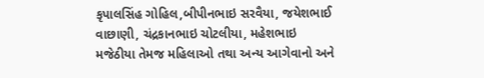કૃપાલસિંહ ગોહિલ,બીપીનભાઇ સરવૈયા, જયેશભાઈ વાછાણી, ચંદ્રકાનભાઇ ચોટલીયા, મહેશભાઇ મજેઠીયા તેમજ મહિલાઓ તથા અન્ય આગેવાનો અને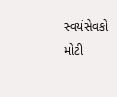સ્વયંસેવકો મોટી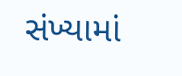સંખ્યામાં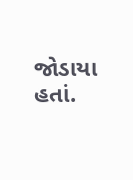જોડાયા હતાં.